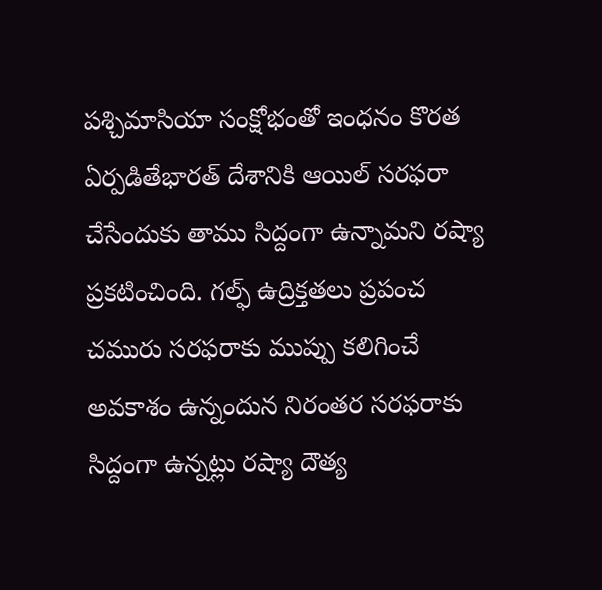పశ్చిమాసియా సంక్షోభంతో ఇంధనం కొరత ఏర్పడితేభారత్ దేశానికి ఆయిల్ సరఫరా చేసేందుకు తాము సిద్దంగా ఉన్నామని రష్యా ప్రకటించింది. గల్ఫ్ ఉద్రిక్తతలు ప్రపంచ చమురు సరఫరాకు ముప్పు కలిగించే అవకాశం ఉన్నందున నిరంతర సరఫరాకు సిద్దంగా ఉన్నట్లు రష్యా దౌత్య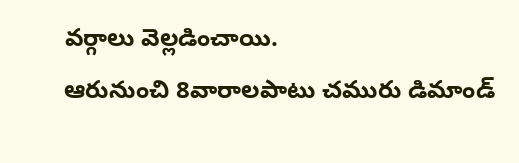వర్గాలు వెల్లడించాయి.
ఆరునుంచి 8వారాలపాటు చమురు డిమాండ్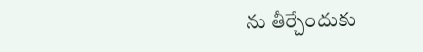ను తీర్చేందుకు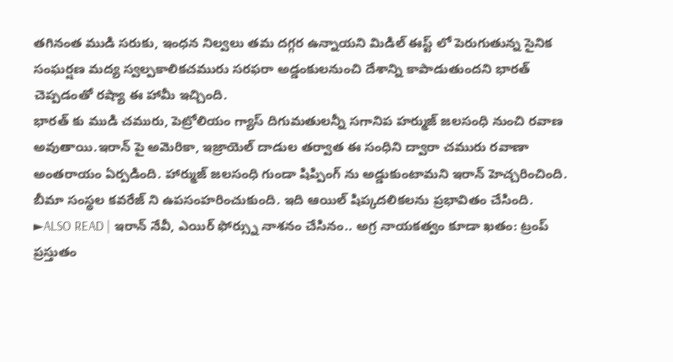తగినంత ముడి సరుకు, ఇంధన నిల్వలు తమ దగ్గర ఉన్నాయని మిడిల్ ఈస్ట్ లో పెరుగుతున్న సైనిక సంఘర్షణ మద్య స్వల్పకాలికచమురు సరఫరా అడ్డంకులనుంచి దేశాన్ని కాపాడుతుందని భారత్ చెప్పడంతో రష్యా ఈ హామీ ఇచ్చింది.
భారత్ కు ముడి చమురు, పెట్రోలియం గ్యాస్ దిగుమతులన్నీ సగానిప హర్ముజ్ జలసంధి నుంచి రవాణ అవుతాయి.ఇరాన్ పై అమెరికా, ఇజ్రాయెల్ దాడుల తర్వాత ఈ సంధిని ద్వారా చమురు రవాణా అంతరాయం ఏర్పడింది. హార్ముజ్ జలసంధి గుండా షిప్పింగ్ ను అడ్డుకుంటామని ఇరాన్ హెచ్చరించింది. బీమా సంస్థల కవరేజ్ ని ఉపసంహరించుకుంది. ఇది ఆయిల్ షిప్కదలికలను ప్రభావితం చేసింది.
►ALSO READ | ఇరాన్ నేవీ, ఎయిర్ ఫోర్స్ను నాశనం చేసినం.. అగ్ర నాయకత్వం కూడా ఖతం: ట్రంప్
ప్రస్తుతం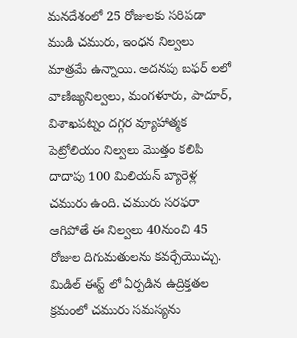మనదేశంలో 25 రోజులకు సరిపడా ముడి చమురు, ఇంధన నిల్వలు మాత్రమే ఉన్నాయి. అదనపు బఫర్ లలో వాణిజ్యనిల్వలు, మంగళూరు, పాదూర్, విశాఖపట్నం దగ్గర వ్యూహాత్మక పెట్రోలియం నిల్వలు మొత్తం కలిపి దాదాపు 100 మిలియన్ బ్యారెళ్ల చమురు ఉంది. చమురు సరఫరా ఆగిపోతే ఈ నిల్వలు 40నుంచి 45 రోజుల దిగుమతులను కవర్చేయొచ్చు.
మిడిల్ ఈస్ట్ లో ఏర్పడిన ఉద్రిక్తతల క్రమంలో చమురు సమస్యను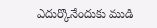ఎదుర్కొనేందుకు ముడి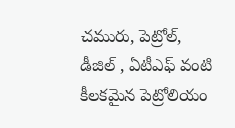చమురు, పెట్రోల్, డీజిల్ , ఏటీఎఫ్ వంటి కీలకమైన పెట్రోలియం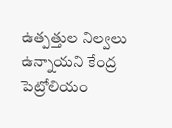ఉత్పత్తుల నిల్వలు ఉన్నాయని కేంద్ర పెట్రోలియం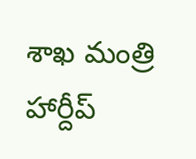శాఖ మంత్రి హార్దీప్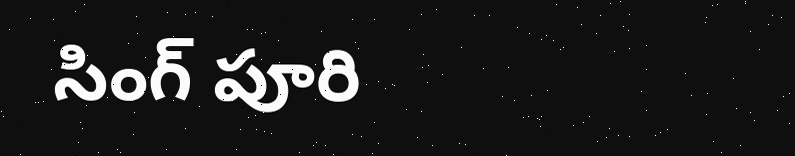సింగ్ పూరి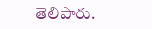తెలిపారు.